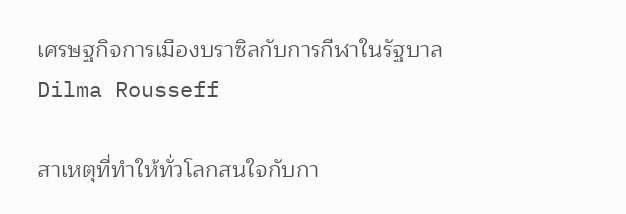เศรษฐกิจการเมืองบราซิลกับการกีฬาในรัฐบาล Dilma Rousseff

สาเหตุที่ทำให้ทั่วโลกสนใจกับกา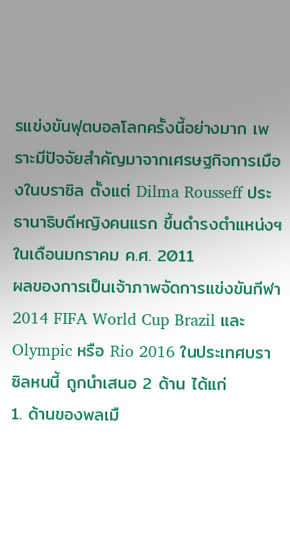รแข่งขันฟุตบอลโลกครั้งนี้อย่างมาก เพราะมีปัจจัยสำคัญมาจากเศรษฐกิจการเมืองในบราซิล ตั้งแต่ Dilma Rousseff ประธานาธิบดีหญิงคนแรก ขึ้นดำรงตำแหน่งฯ ในเดือนมกราคม ค.ศ. 2011
ผลของการเป็นเจ้าภาพจัดการแข่งขันกีฬา 2014 FIFA World Cup Brazil และ Olympic หรือ Rio 2016 ในประเทศบราซิลหนนี้ ถูกนำเสนอ 2 ด้าน ได้แก่
1. ด้านของพลเมื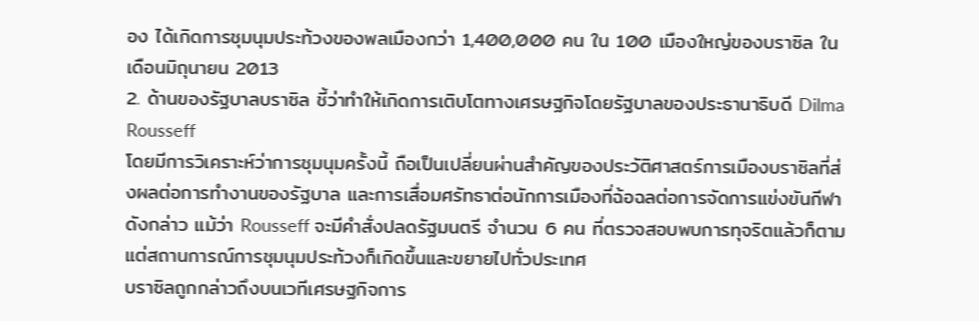อง ได้เกิดการชุมนุมประท้วงของพลเมืองกว่า 1,400,000 คน ใน 100 เมืองใหญ่ของบราซิล ในเดือนมิถุนายน 2013
2. ด้านของรัฐบาลบราซิล ชี้ว่าทำให้เกิดการเติบโตทางเศรษฐกิจโดยรัฐบาลของประธานาธิบดี Dilma Rousseff
โดยมีการวิเคราะห์ว่าการชุมนุมครั้งนี้ ถือเป็นเปลี่ยนผ่านสำคัญของประวัติศาสตร์การเมืองบราซิลที่ส่งผลต่อการทำงานของรัฐบาล และการเสื่อมศรัทธาต่อนักการเมืองที่ฉ้อฉลต่อการจัดการแข่งขันกีฬาดังกล่าว แม้ว่า Rousseff จะมีคำสั่งปลดรัฐมนตรี จำนวน 6 คน ที่ตรวจสอบพบการทุจริตแล้วก็ตาม แต่สถานการณ์การชุมนุมประท้วงก็เกิดขึ้นและขยายไปทั่วประเทศ
บราซิลถูกกล่าวถึงบนเวทีเศรษฐกิจการ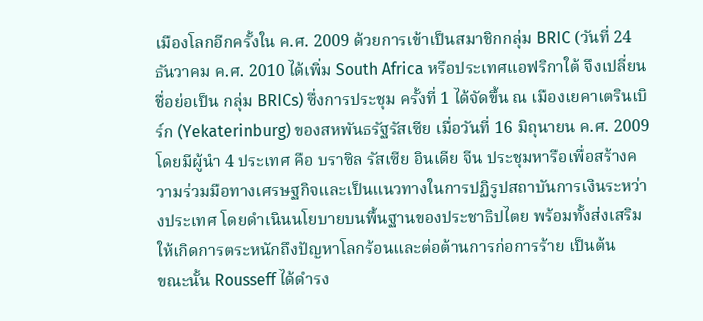เมืองโลกอีกครั้งใน ค.ศ. 2009 ด้วยการเข้าเป็นสมาชิกกลุ่ม BRIC (วันที่ 24 ธันวาคม ค.ศ. 2010 ได้เพิ่ม South Africa หรือประเทศแอฟริกาใต้ จึงเปลี่ยนชื่อย่อเป็น กลุ่ม BRICs) ซึ่งการประชุม ครั้งที่ 1 ได้จัดขึ้น ณ เมืองเยคาเตรินเบิร์ก (Yekaterinburg) ของสหพันธรัฐรัสเซีย เมื่อวันที่ 16 มิถุนายน ค.ศ. 2009 โดยมีผู้นำ 4 ประเทศ คือ บราซิล รัสเซีย อินเดีย จีน ประชุมหารือเพื่อสร้างความร่วมมือทางเศรษฐกิจและเป็นแนวทางในการปฏิรูปสถาบันการเงินระหว่างประเทศ โดยดำเนินนโยบายบนพื้นฐานของประชาธิปไตย พร้อมทั้งส่งเสริมให้เกิดการตระหนักถึงปัญหาโลกร้อนและต่อต้านการก่อการร้าย เป็นต้น
ขณะนั้น Rousseff ได้ดำรง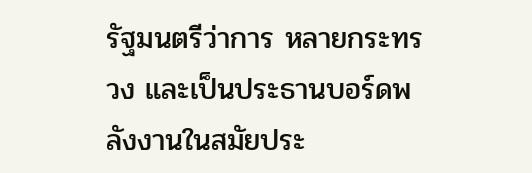รัฐมนตรีว่าการ หลายกระทรวง และเป็นประธานบอร์ดพลังงานในสมัยประ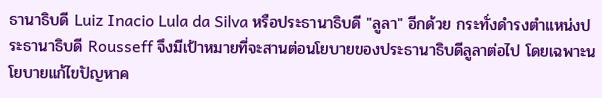ธานาธิบดี Luiz Inacio Lula da Silva หรือประธานาธิบดี "ลูลา" อีกด้วย กระทั่งดำรงตำแหน่งประธานาธิบดี Rousseff จึงมีเป้าหมายที่จะสานต่อนโยบายของประธานาธิบดีลูลาต่อไป โดยเฉพาะนโยบายแก้ไขปัญหาค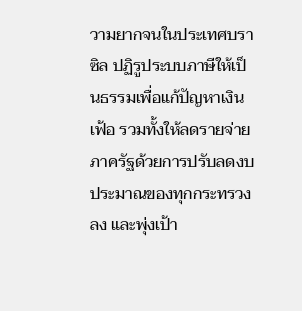วามยากจนในประเทศบราซิล ปฏิรูประบบภาษีให้เป็นธรรมเพื่อแก้ปัญหาเงินเฟ้อ รวมทั้งให้ลดรายจ่ายภาครัฐด้วยการปรับลดงบประมาณของทุกกระทรวงลง และพุ่งเป้า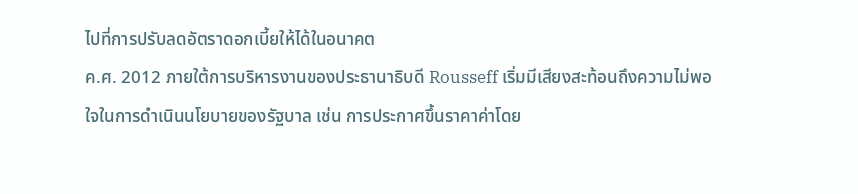ไปที่การปรับลดอัตราดอกเบี้ยให้ได้ในอนาคต
ค.ศ. 2012 ภายใต้การบริหารงานของประธานาธิบดี Rousseff เริ่มมีเสียงสะท้อนถึงความไม่พอใจในการดำเนินนโยบายของรัฐบาล เช่น การประกาศขึ้นราคาค่าโดย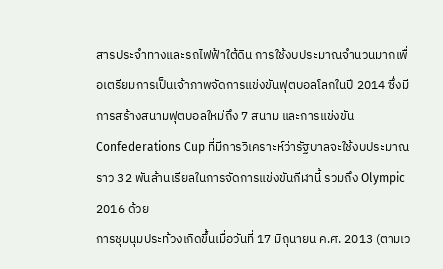สารประจำทางและรถไฟฟ้าใต้ดิน การใช้งบประมาณจำนวนมากเพื่อเตรียมการเป็นเจ้าภาพจัดการแข่งขันฟุตบอลโลกในปี 2014 ซึ่งมีการสร้างสนามฟุตบอลใหม่ถึง 7 สนาม และการแข่งขัน Confederations Cup ที่มีการวิเคราะห์ว่ารัฐบาลจะใช้งบประมาณราว 32 พันล้านเรียลในการจัดการแข่งขันกีฬานี้ รวมถึง Olympic 2016 ด้วย
การชุมนุมประท้วงเกิดขึ้นเมื่อวันที่ 17 มิถุนายน ค.ศ. 2013 (ตามเว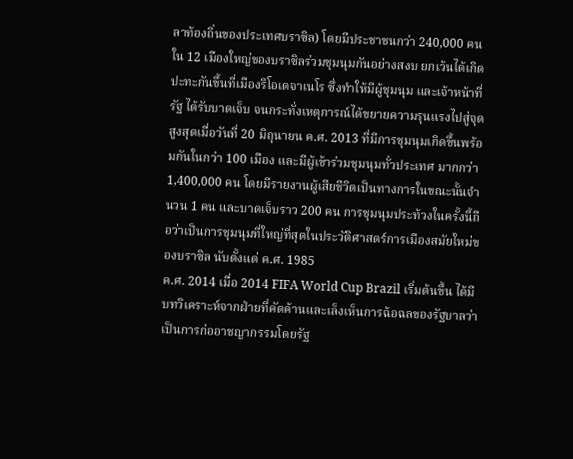ลาท้องถิ่นของประเทศบราซิล) โดยมีประชาชนกว่า 240,000 คน ใน 12 เมืองใหญ่ของบราซิลร่วมชุมนุมกันอย่างสงบ ยกเว้นได้เกิดปะทะกันขึ้นที่เมืองริโอเดจาเนโร ซึ่งทำให้มีผู้ชุมนุม และเจ้าหน้าที่รัฐ ได้รับบาดเจ็บ จนกระทั่งเหตุการณ์ได้ขยายความรุนแรงไปสู่จุดสูงสุดเมื่อวันที่ 20 มิถุนายน ค.ศ. 2013 ที่มีการชุมนุมเกิดขึ้นพร้อมกันในกว่า 100 เมือง และมีผู้เข้าร่วมชุมนุมทั่วประเทศ มากกว่า 1,400,000 คน โดยมีรายงานผู้เสียชีวิตเป็นทางการในขณะนั้นจำนวน 1 คน และบาดเจ็บราว 200 คน การชุมนุมประท้วงในครั้งนี้ถือว่าเป็นการชุมนุมที่ใหญ่ที่สุดในประวัติศาสตร์การเมืองสมัยใหม่ของบราซิล นับตั้งแต่ ค.ศ. 1985
ค.ศ. 2014 เมื่อ 2014 FIFA World Cup Brazil เริ่มต้นขึ้น ได้มีบทวิเคราะห์จากฝ่ายที่คัดค้านและเล็งเห็นการฉ้อฉลของรัฐบาลว่าเป็นการก่ออาชญากรรมโดยรัฐ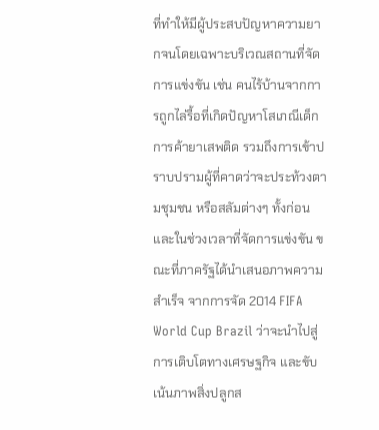ที่ทำให้มีผู้ประสบปัญหาความยากจนโดยเฉพาะบริเวณสถานที่จัดการแข่งขัน เช่น คนไร้บ้านจากการถูกไล่รื้อที่เกิดปัญหาโสเภณีเด็ก การค้ายาเสพติด รวมถึงการเข้าปราบปรามผู้ที่คาดว่าจะประท้วงตามชุมชน หรือสลัมต่างๆ ทั้งก่อนและในช่วงเวลาที่จัดการแข่งขัน ขณะที่ภาครัฐได้นำเสนอภาพความสำเร็จ จากการจัด 2014 FIFA World Cup Brazil ว่าจะนำไปสู่การเติบโตทางเศรษฐกิจ และขับเน้นภาพสิ่งปลูกส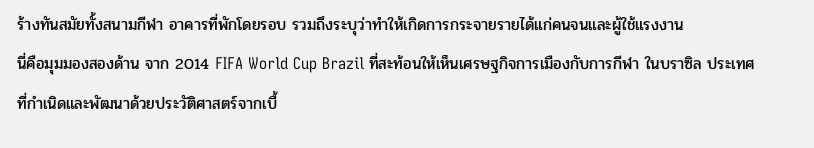ร้างทันสมัยทั้งสนามกีฬา อาคารที่พักโดยรอบ รวมถึงระบุว่าทำให้เกิดการกระจายรายได้แก่คนจนและผู้ใช้แรงงาน
นี่คือมุมมองสองด้าน จาก 2014 FIFA World Cup Brazil ที่สะท้อนให้เห็นเศรษฐกิจการเมืองกับการกีฬา ในบราซิล ประเทศที่กำเนิดและพัฒนาด้วยประวัติศาสตร์จากเบื้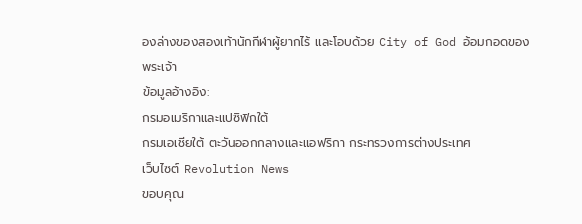องล่างของสองเท้านักกีฬาผู้ยากไร้ และโอบด้วย City of God อ้อมกอดของพระเจ้า
ข้อมูลอ้างอิง:
กรมอเมริกาและแปซิฟิกใต้
กรมเอเชียใต้ ตะวันออกกลางและแอฟริกา กระทรวงการต่างประเทศ
เว็บไซต์ Revolution News
ขอบคุณ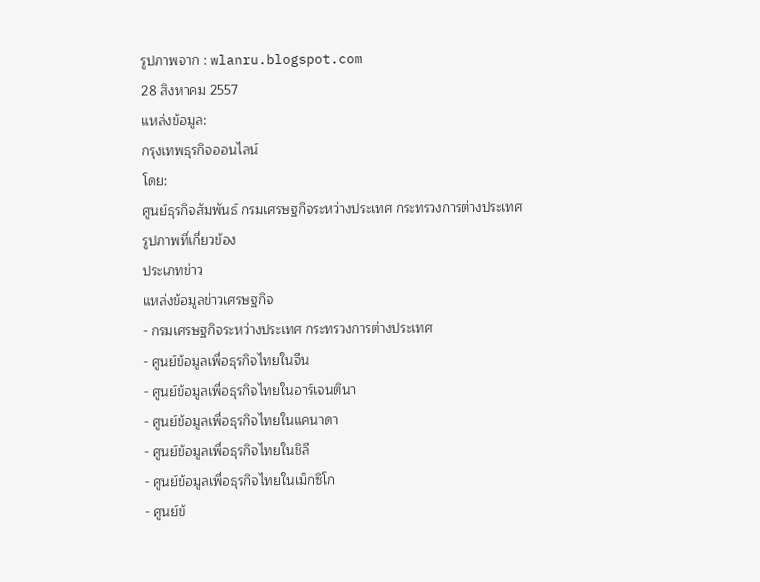รูปภาพจาก : wlanru.blogspot.com
28 สิงหาคม 2557
แหล่งข้อมูล:
กรุงเทพธุรกิจออนไลน์
โดย:
ศูนย์ธุรกิจสัมพันธ์ กรมเศรษฐกิจระหว่างประเทศ กระทรวงการต่างประเทศ
รูปภาพที่เกี่ยวข้อง
ประเภทข่าว
แหล่งข้อมูลข่าวเศรษฐกิจ
- กรมเศรษฐกิจระหว่างประเทศ กระทรวงการต่างประเทศ
- ศูนย์ข้อมูลเพื่อธุรกิจไทยในจีน
- ศูนย์ข้อมูลเพื่อธุรกิจไทยในอาร์เจนตินา
- ศูนย์ข้อมูลเพื่อธุรกิจไทยในแคนาดา
- ศูนย์ข้อมูลเพื่อธุรกิจไทยในชิลี
- ศูนย์ข้อมูลเพื่อธุรกิจไทยในเม็กซิโก
- ศูนย์ข้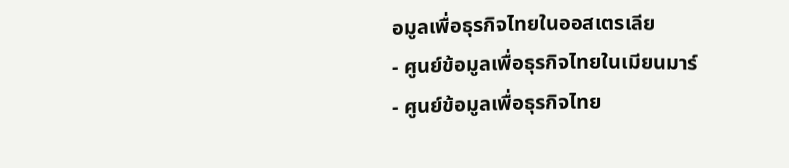อมูลเพื่อธุรกิจไทยในออสเตรเลีย
- ศูนย์ข้อมูลเพื่อธุรกิจไทยในเมียนมาร์
- ศูนย์ข้อมูลเพื่อธุรกิจไทย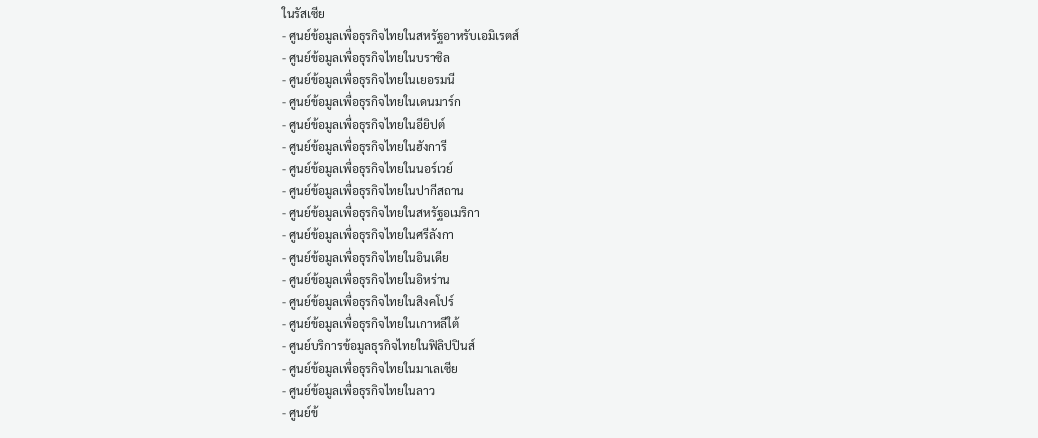ในรัสเซีย
- ศูนย์ข้อมูลเพื่อธุรกิจไทยในสหรัฐอาหรับเอมิเรตส์
- ศูนย์ข้อมูลเพื่อธุรกิจไทยในบราซิล
- ศูนย์ข้อมูลเพื่อธุรกิจไทยในเยอรมนี
- ศูนย์ข้อมูลเพื่อธุรกิจไทยในเดนมาร์ก
- ศูนย์ข้อมูลเพื่อธุรกิจไทยในอียิปต์
- ศูนย์ข้อมูลเพื่อธุรกิจไทยในฮังการี
- ศูนย์ข้อมูลเพื่อธุรกิจไทยในนอร์เวย์
- ศูนย์ข้อมูลเพื่อธุรกิจไทยในปากีสถาน
- ศูนย์ข้อมูลเพื่อธุรกิจไทยในสหรัฐอเมริกา
- ศูนย์ข้อมูลเพื่อธุรกิจไทยในศรีลังกา
- ศูนย์ข้อมูลเพื่อธุรกิจไทยในอินเดีย
- ศูนย์ข้อมูลเพื่อธุรกิจไทยในอิหร่าน
- ศูนย์ข้อมูลเพื่อธุรกิจไทยในสิงคโปร์
- ศูนย์ข้อมูลเพื่อธุรกิจไทยในเกาหลีใต้
- ศูนย์บริการข้อมูลธุรกิจไทยในฟิลิปปินส์
- ศูนย์ข้อมูลเพื่อธุรกิจไทยในมาเลเซีย
- ศูนย์ข้อมูลเพื่อธุรกิจไทยในลาว
- ศูนย์ข้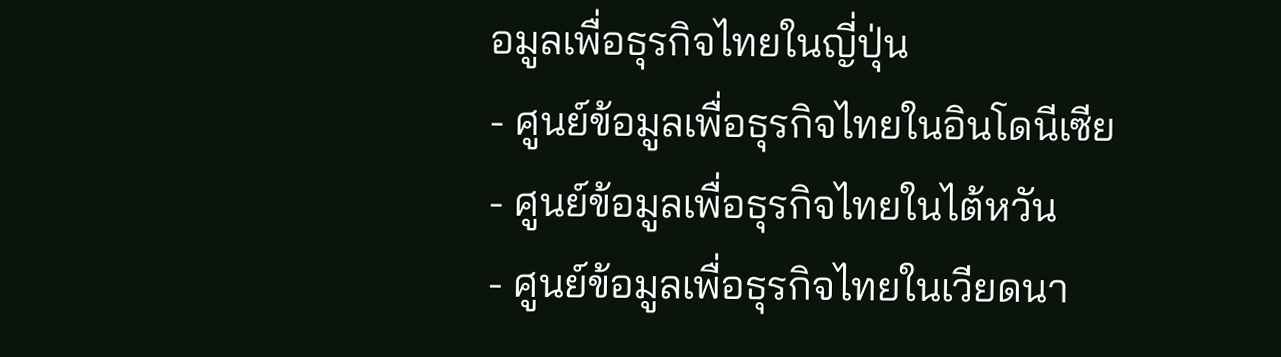อมูลเพื่อธุรกิจไทยในญี่ปุ่น
- ศูนย์ข้อมูลเพื่อธุรกิจไทยในอินโดนีเซีย
- ศูนย์ข้อมูลเพื่อธุรกิจไทยในไต้หวัน
- ศูนย์ข้อมูลเพื่อธุรกิจไทยในเวียดนา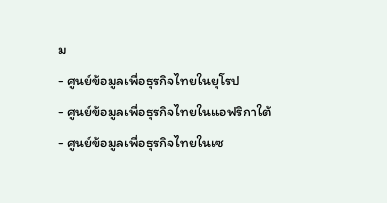ม
- ศูนย์ข้อมูลเพื่อธุรกิจไทยในยุโรป
- ศูนย์ข้อมูลเพื่อธุรกิจไทยในแอฟริกาใต้
- ศูนย์ข้อมูลเพื่อธุรกิจไทยในเซ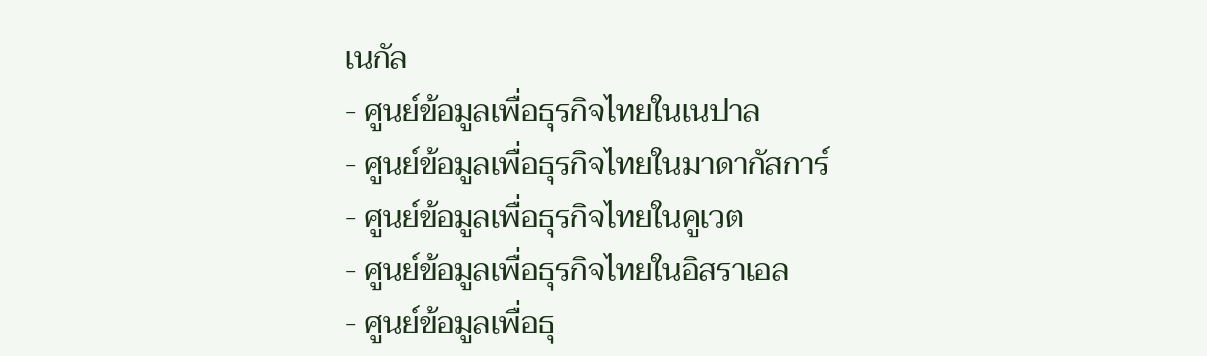เนกัล
- ศูนย์ข้อมูลเพื่อธุรกิจไทยในเนปาล
- ศูนย์ข้อมูลเพื่อธุรกิจไทยในมาดากัสการ์
- ศูนย์ข้อมูลเพื่อธุรกิจไทยในคูเวต
- ศูนย์ข้อมูลเพื่อธุรกิจไทยในอิสราเอล
- ศูนย์ข้อมูลเพื่อธุ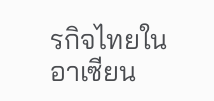รกิจไทยในอาเซียน